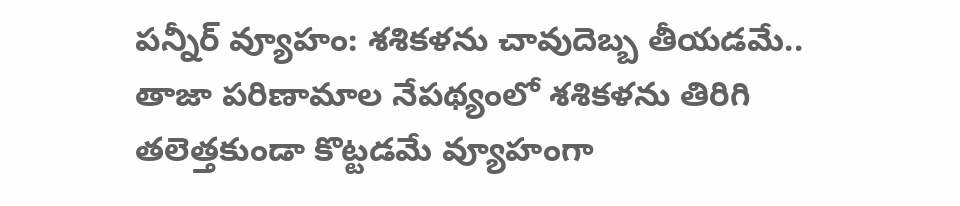పన్నీర్ వ్యూహం: శశికళను చావుదెబ్బ తీయడమే..
తాజా పరిణామాల నేపథ్యంలో శశికళను తిరిగి తలెత్తకుండా కొట్టడమే వ్యూహంగా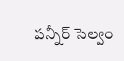పన్నీర్ సెల్వం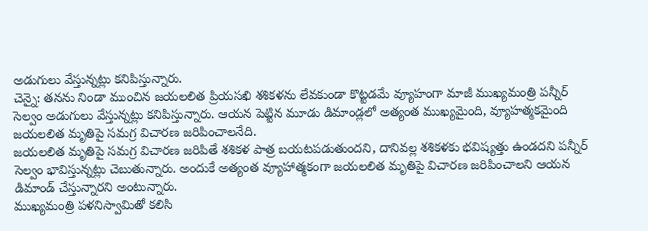అడుగులు వేస్తున్నట్లు కనిపిస్తున్నారు.
చెన్నై: తనను నిండా ముంచిన జయలలిత ప్రియసఖి శశికళను లేవకుండా కొట్టడమే వ్యూహంగా మాజీ ముఖ్యమంత్రి పన్నీర్ సెల్వం అడుగులు వేస్తున్నట్లు కనిపిస్తున్నారు. ఆయన పెట్టిన మూడు డిమాండ్లలో అత్యంత ముఖ్యమైంది, వ్యూహత్మకమైంది జయలలిత మృతిపై సమగ్ర విచారణ జరిపించాలనేది.
జయలలిత మృతిపై సమగ్ర విచారణ జరిపితే శశికళ పాత్ర బయటపడుతుందని, దానివల్ల శశికళకు భవిష్యత్తు ఉండదని పన్నీర్ సెల్వం భావిస్తున్నట్లు చెబుతున్నారు. అందుకే అత్యంత వ్యూహాత్మకంగా జయలలిత మృతిపై విచారణ జరిపించాలని ఆయన డిమాండ్ చేస్తున్నారని అంటున్నారు.
ముఖ్యమంత్రి పళనిస్వామితో కలిసి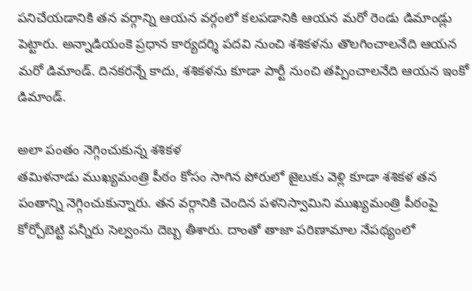పనిచేయడానికి తన వర్గాన్ని ఆయన వర్గంలో కలపడానికి ఆయన మరో రెండు డిమాండ్లు పెట్టారు. అన్నాడియంకె ప్రధాన కార్యదర్శి పదవి నుంచి శశికళను తొలగించాలనేది ఆయన మరో డిమాండ్. దినకరన్నే కాదు, శశికళను కూడా పార్టీ నుంచి తప్పించాలనేది ఆయన ఇంకో డిమాండ్.

అలా పంతం నెగ్గించుకున్న శశికళ
తమిళనాడు ముఖ్యమంత్రి పీఠం కోసం సాగిన పోరులో జైలుకు వెళ్లి కూడా శశికళ తన పంతాన్ని నెగ్గించుకున్నారు. తన వర్గానికి చెందిన పళనిస్వామిని ముఖ్యమంత్రి పీఠంపై కోర్చోబెట్టి పన్నీరు సెల్వంను దెబ్బ తీశారు. దాంతో తాజా పరిణామాల నేపథ్యంలో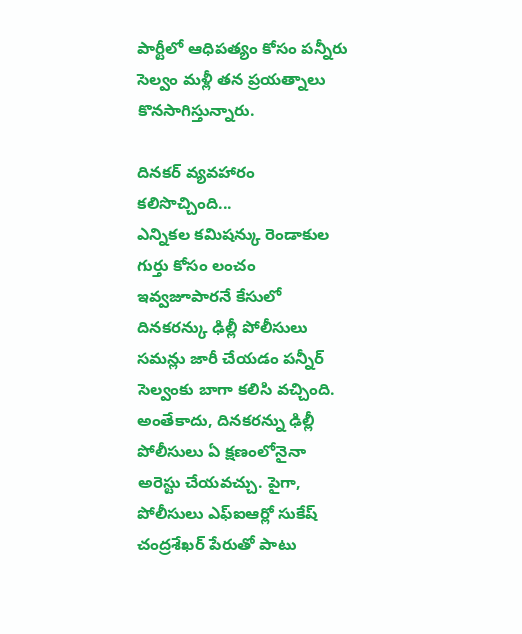పార్టీలో ఆధిపత్యం కోసం పన్నీరు సెల్వం మళ్లీ తన ప్రయత్నాలు కొనసాగిస్తున్నారు.

దినకర్ వ్యవహారం కలిసొచ్చింది...
ఎన్నికల కమిషన్కు రెండాకుల గుర్తు కోసం లంచం ఇవ్వజూపారనే కేసులో దినకరన్కు ఢిల్లీ పోలీసులు సమన్లు జారీ చేయడం పన్నీర్ సెల్వంకు బాగా కలిసి వచ్చింది. అంతేకాదు, దినకరన్ను ఢిల్లీ పోలీసులు ఏ క్షణంలోనైనా అరెస్టు చేయవచ్చు. పైగా, పోలీసులు ఎఫ్ఐఆర్లో సుకేష్ చంద్రశేఖర్ పేరుతో పాటు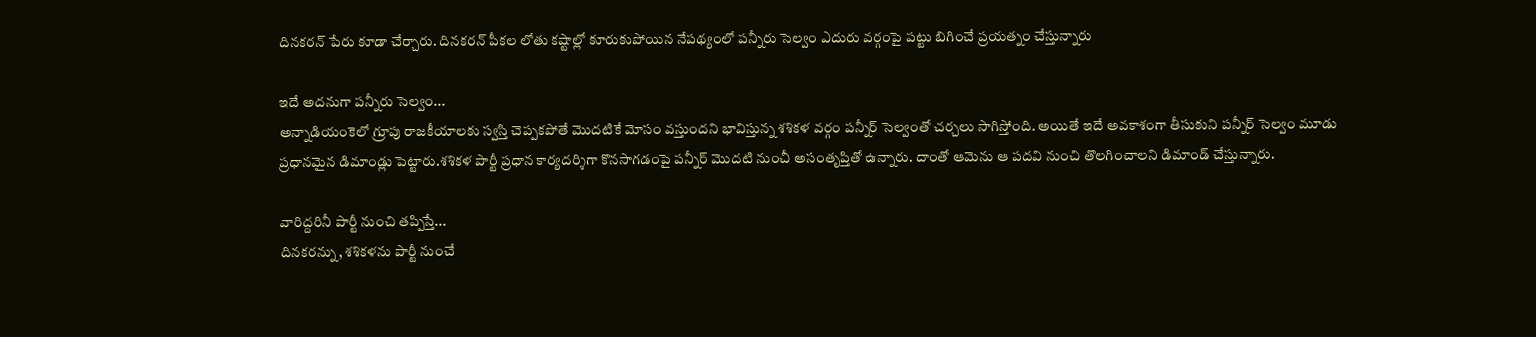దినకరన్ పేరు కూడా చేర్చారు. దినకరన్ పీకల లోతు కష్టాల్లో కూరుకుపోయిన నేపథ్యంలో పన్నీరు సెల్వం ఎదురు వర్గంపై పట్టు బిగించే ప్రయత్నం చేస్తున్నారు

ఇదే అదనుగా పన్నీరు సెల్వం...
అన్నాడియంకెలో గ్రూపు రాజకీయాలకు స్వస్తి చెప్పకపోతే మొదటికే మోసం వస్తుందని భావిస్తున్న శశికళ వర్గం పన్నీర్ సెల్వంతో చర్చలు సాగిస్తోంది. అయితే ఇదే అవకాశంగా తీసుకుని పన్నీర్ సెల్వం మూడు ప్రధానమైన డిమాండ్లు పెట్టారు.శశికళ పార్టీ ప్రధాన కార్యదర్శిగా కొనసాగడంపై పన్నీర్ మొదటి నుంచీ అసంతృప్తితో ఉన్నారు. దాంతో ఆమెను ఆ పదవి నుంచి తొలగించాలని డిమాండ్ చేస్తున్నారు.

వారిద్దరినీ పార్టీ నుంచి తప్పిస్తే...
దినకరన్ను, శశికళను పార్టీ నుంచే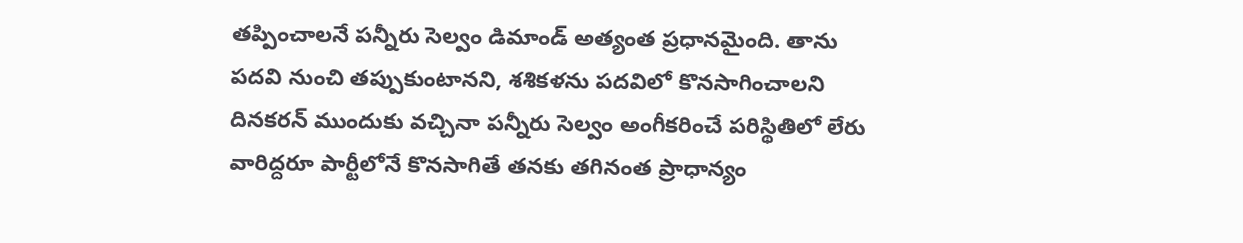తప్పించాలనే పన్నీరు సెల్వం డిమాండ్ అత్యంత ప్రధానమైంది. తాను పదవి నుంచి తప్పుకుంటానని, శశికళను పదవిలో కొనసాగించాలని దినకరన్ ముందుకు వచ్చినా పన్నీరు సెల్వం అంగీకరించే పరిస్థితిలో లేరు వారిద్దరూ పార్టీలోనే కొనసాగితే తనకు తగినంత ప్రాధాన్యం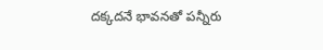దక్కదనే భావనతో పన్నీరు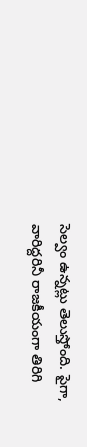సెల్వం ఉన్నట్లు తెలుస్తోంది. పైగా, వారిద్దరినీ రాజకీయంగా తిరిగి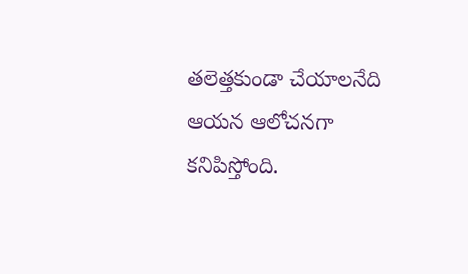తలెత్తకుండా చేయాలనేది ఆయన ఆలోచనగా కనిపిస్తోంది.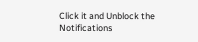Click it and Unblock the Notifications